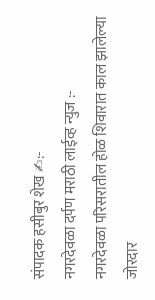संपादक हसीबुर शेख ✍:-
नगरदेवळा दर्पण मराठी लाईव्ह न्युज :-
नगरदेवळा परिसरातील होळ शिवारात काल झालेल्या जोरदार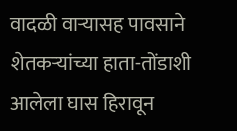वादळी वाऱ्यासह पावसाने शेतकऱ्यांच्या हाता-तोंडाशी आलेला घास हिरावून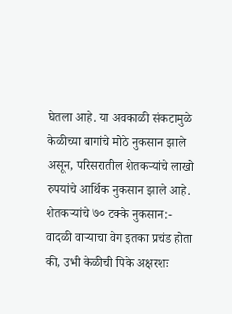घेतला आहे. या अवकाळी संकटामुळे केळीच्या बागांचे मोठे नुकसान झाले असून, परिसरातील शेतकऱ्यांचे लाखो रुपयांचे आर्थिक नुकसान झाले आहे.
शेतकऱ्यांचे ७० टक्के नुकसान:-
वादळी वाऱ्याचा वेग इतका प्रचंड होता की, उभी केळीची पिके अक्षरशः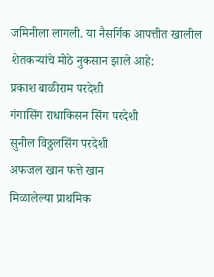जमिनीला लागली. या नैसर्गिक आपत्तीत खालील शेतकऱ्यांचे मोठे नुकसान झाले आहे:
प्रकाश बाळीराम परदेशी
गंगासिंग राधाकिसन सिंग परदेशी
सुनील विठ्ठलसिंग परदेशी
अफजल खान फत्ते खान
मिळालेल्या प्राथमिक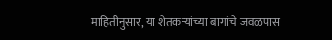माहितीनुसार, या शेतकऱ्यांच्या बागांचे जवळपास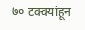७० टक्क्यांहून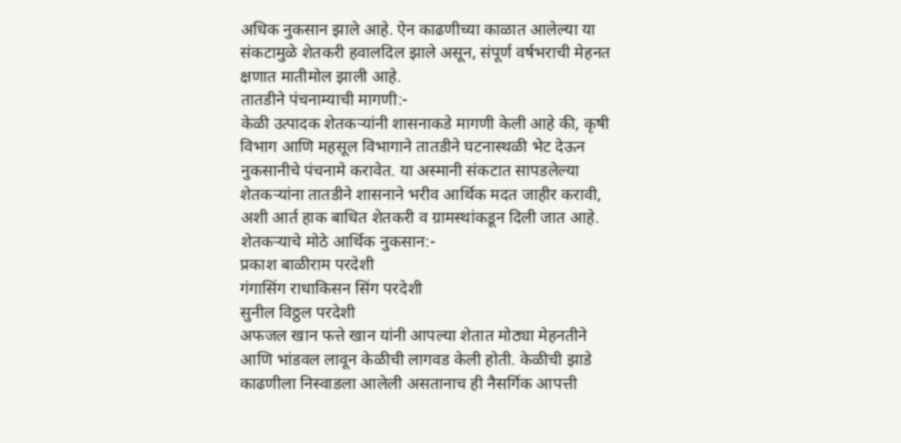अधिक नुकसान झाले आहे. ऐन काढणीच्या काळात आलेल्या या संकटामुळे शेतकरी हवालदिल झाले असून, संपूर्ण वर्षभराची मेहनत क्षणात मातीमोल झाली आहे.
तातडीने पंचनाम्याची मागणी:-
केळी उत्पादक शेतकऱ्यांनी शासनाकडे मागणी केली आहे की, कृषी विभाग आणि महसूल विभागाने तातडीने घटनास्थळी भेट देऊन नुकसानीचे पंचनामे करावेत. या अस्मानी संकटात सापडलेल्या शेतकऱ्यांना तातडीने शासनाने भरीव आर्थिक मदत जाहीर करावी, अशी आर्त हाक बाधित शेतकरी व ग्रामस्थांकडून दिली जात आहे.
शेतकऱ्याचे मोठे आर्थिक नुकसान:-
प्रकाश बाळीराम परदेशी
गंगासिंग राधाकिसन सिंग परदेशी
सुनील विठ्ठल परदेशी
अफजल खान फत्ते खान यांनी आपल्या शेतात मोठ्या मेहनतीने आणि भांडवल लावून केळीची लागवड केली होती. केळीची झाडे काढणीला निस्वाडला आलेली असतानाच ही नैसर्गिक आपत्ती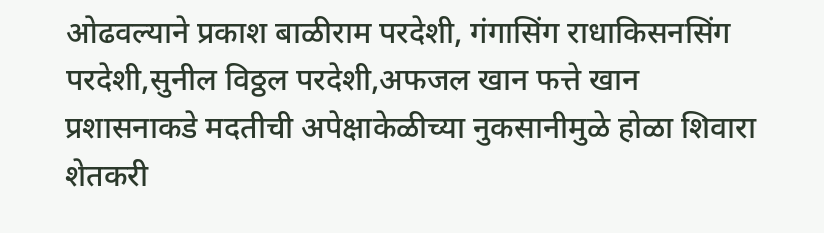ओढवल्याने प्रकाश बाळीराम परदेशी, गंगासिंग राधाकिसनसिंग परदेशी,सुनील विठ्ठल परदेशी,अफजल खान फत्ते खान
प्रशासनाकडे मदतीची अपेक्षाकेळीच्या नुकसानीमुळे होळा शिवारा शेतकरी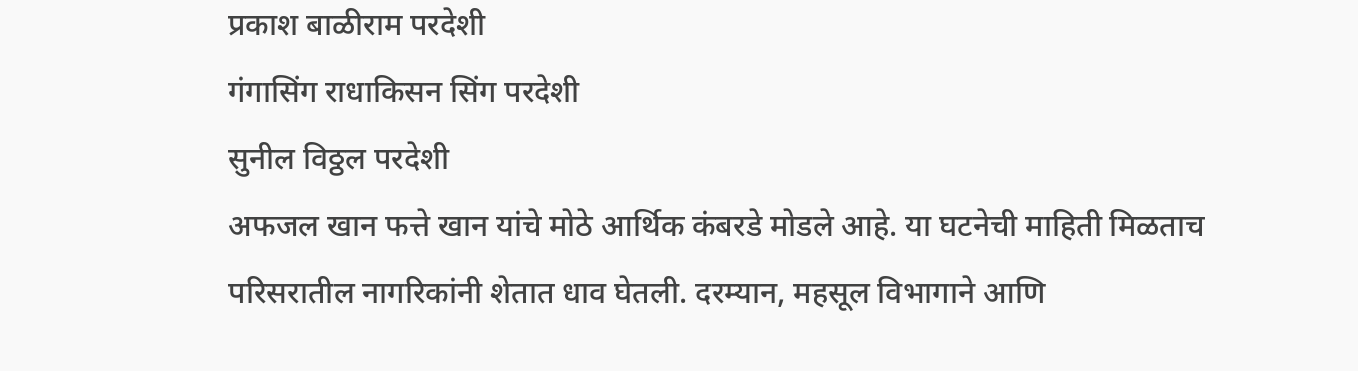प्रकाश बाळीराम परदेशी
गंगासिंग राधाकिसन सिंग परदेशी
सुनील विठ्ठल परदेशी
अफजल खान फत्ते खान यांचे मोठे आर्थिक कंबरडे मोडले आहे. या घटनेची माहिती मिळताच परिसरातील नागरिकांनी शेतात धाव घेतली. दरम्यान, महसूल विभागाने आणि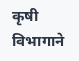कृषी विभागाने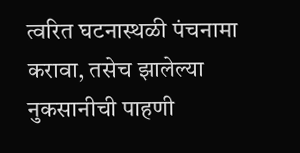त्वरित घटनास्थळी पंचनामा करावा, तसेच झालेल्या नुकसानीची पाहणी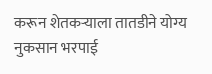करून शेतकऱ्याला तातडीने योग्य नुकसान भरपाई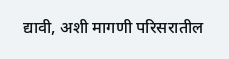द्यावी, अशी मागणी परिसरातील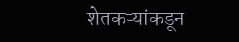शेतकऱ्यांकडून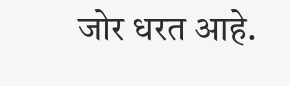जोर धरत आहे.